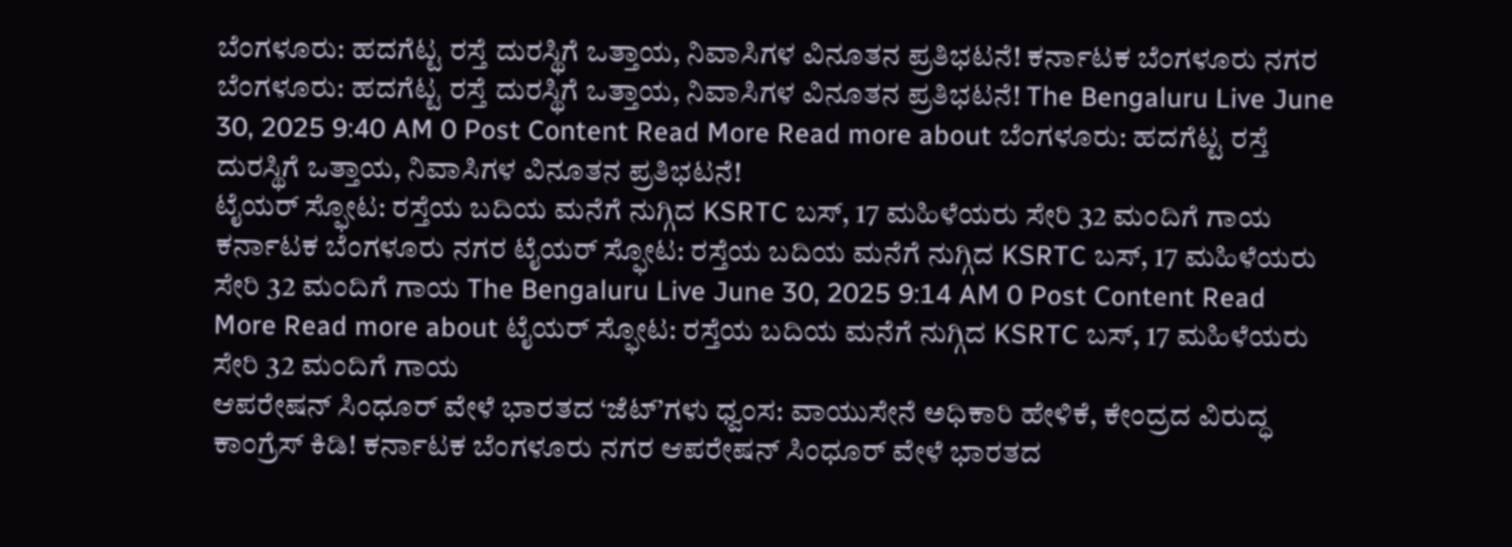ಬೆಂಗಳೂರು: ಹದಗೆಟ್ಟ ರಸ್ತೆ ದುರಸ್ಥಿಗೆ ಒತ್ತಾಯ, ನಿವಾಸಿಗಳ ವಿನೂತನ ಪ್ರತಿಭಟನೆ! ಕರ್ನಾಟಕ ಬೆಂಗಳೂರು ನಗರ ಬೆಂಗಳೂರು: ಹದಗೆಟ್ಟ ರಸ್ತೆ ದುರಸ್ಥಿಗೆ ಒತ್ತಾಯ, ನಿವಾಸಿಗಳ ವಿನೂತನ ಪ್ರತಿಭಟನೆ! The Bengaluru Live June 30, 2025 9:40 AM 0 Post Content Read More Read more about ಬೆಂಗಳೂರು: ಹದಗೆಟ್ಟ ರಸ್ತೆ ದುರಸ್ಥಿಗೆ ಒತ್ತಾಯ, ನಿವಾಸಿಗಳ ವಿನೂತನ ಪ್ರತಿಭಟನೆ!
ಟೈಯರ್ ಸ್ಫೋಟ: ರಸ್ತೆಯ ಬದಿಯ ಮನೆಗೆ ನುಗ್ಗಿದ KSRTC ಬಸ್, 17 ಮಹಿಳೆಯರು ಸೇರಿ 32 ಮಂದಿಗೆ ಗಾಯ ಕರ್ನಾಟಕ ಬೆಂಗಳೂರು ನಗರ ಟೈಯರ್ ಸ್ಫೋಟ: ರಸ್ತೆಯ ಬದಿಯ ಮನೆಗೆ ನುಗ್ಗಿದ KSRTC ಬಸ್, 17 ಮಹಿಳೆಯರು ಸೇರಿ 32 ಮಂದಿಗೆ ಗಾಯ The Bengaluru Live June 30, 2025 9:14 AM 0 Post Content Read More Read more about ಟೈಯರ್ ಸ್ಫೋಟ: ರಸ್ತೆಯ ಬದಿಯ ಮನೆಗೆ ನುಗ್ಗಿದ KSRTC ಬಸ್, 17 ಮಹಿಳೆಯರು ಸೇರಿ 32 ಮಂದಿಗೆ ಗಾಯ
ಆಪರೇಷನ್ ಸಿಂಧೂರ್ ವೇಳೆ ಭಾರತದ ‘ಜೆಟ್’ಗಳು ಧ್ವಂಸ: ವಾಯುಸೇನೆ ಅಧಿಕಾರಿ ಹೇಳಿಕೆ, ಕೇಂದ್ರದ ವಿರುದ್ಧ ಕಾಂಗ್ರೆಸ್ ಕಿಡಿ! ಕರ್ನಾಟಕ ಬೆಂಗಳೂರು ನಗರ ಆಪರೇಷನ್ ಸಿಂಧೂರ್ ವೇಳೆ ಭಾರತದ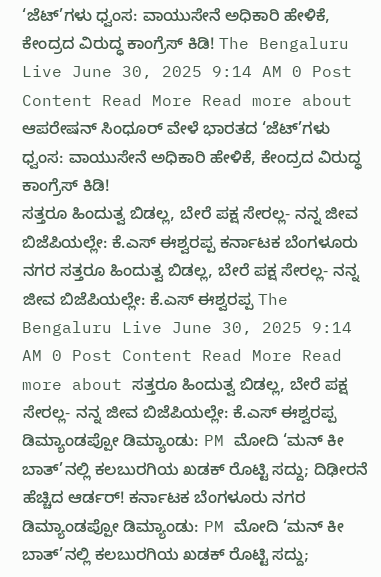‘ಜೆಟ್’ಗಳು ಧ್ವಂಸ: ವಾಯುಸೇನೆ ಅಧಿಕಾರಿ ಹೇಳಿಕೆ, ಕೇಂದ್ರದ ವಿರುದ್ಧ ಕಾಂಗ್ರೆಸ್ ಕಿಡಿ! The Bengaluru Live June 30, 2025 9:14 AM 0 Post Content Read More Read more about ಆಪರೇಷನ್ ಸಿಂಧೂರ್ ವೇಳೆ ಭಾರತದ ‘ಜೆಟ್’ಗಳು ಧ್ವಂಸ: ವಾಯುಸೇನೆ ಅಧಿಕಾರಿ ಹೇಳಿಕೆ, ಕೇಂದ್ರದ ವಿರುದ್ಧ ಕಾಂಗ್ರೆಸ್ ಕಿಡಿ!
ಸತ್ತರೂ ಹಿಂದುತ್ವ ಬಿಡಲ್ಲ, ಬೇರೆ ಪಕ್ಷ ಸೇರಲ್ಲ- ನನ್ನ ಜೀವ ಬಿಜೆಪಿಯಲ್ಲೇ: ಕೆ.ಎಸ್ ಈಶ್ವರಪ್ಪ ಕರ್ನಾಟಕ ಬೆಂಗಳೂರು ನಗರ ಸತ್ತರೂ ಹಿಂದುತ್ವ ಬಿಡಲ್ಲ, ಬೇರೆ ಪಕ್ಷ ಸೇರಲ್ಲ- ನನ್ನ ಜೀವ ಬಿಜೆಪಿಯಲ್ಲೇ: ಕೆ.ಎಸ್ ಈಶ್ವರಪ್ಪ The Bengaluru Live June 30, 2025 9:14 AM 0 Post Content Read More Read more about ಸತ್ತರೂ ಹಿಂದುತ್ವ ಬಿಡಲ್ಲ, ಬೇರೆ ಪಕ್ಷ ಸೇರಲ್ಲ- ನನ್ನ ಜೀವ ಬಿಜೆಪಿಯಲ್ಲೇ: ಕೆ.ಎಸ್ ಈಶ್ವರಪ್ಪ
ಡಿಮ್ಯಾಂಡಪ್ಪೋ ಡಿಮ್ಯಾಂಡು: PM ಮೋದಿ ‘ಮನ್ ಕೀ ಬಾತ್’ನಲ್ಲಿ ಕಲಬುರಗಿಯ ಖಡಕ್ ರೊಟ್ಟಿ ಸದ್ದು; ದಿಢೀರನೆ ಹೆಚ್ಚಿದ ಆರ್ಡರ್! ಕರ್ನಾಟಕ ಬೆಂಗಳೂರು ನಗರ ಡಿಮ್ಯಾಂಡಪ್ಪೋ ಡಿಮ್ಯಾಂಡು: PM ಮೋದಿ ‘ಮನ್ ಕೀ ಬಾತ್’ನಲ್ಲಿ ಕಲಬುರಗಿಯ ಖಡಕ್ ರೊಟ್ಟಿ ಸದ್ದು;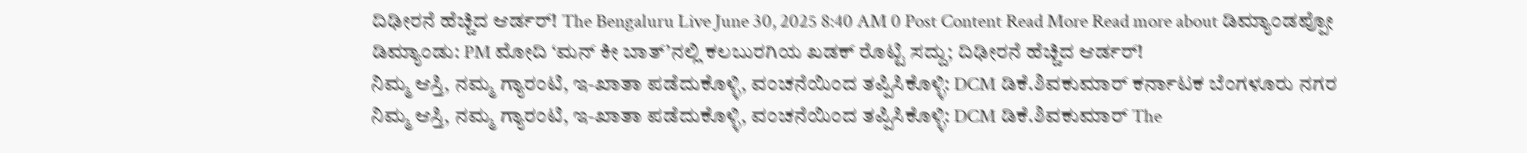ದಿಢೀರನೆ ಹೆಚ್ಚಿದ ಆರ್ಡರ್! The Bengaluru Live June 30, 2025 8:40 AM 0 Post Content Read More Read more about ಡಿಮ್ಯಾಂಡಪ್ಪೋ ಡಿಮ್ಯಾಂಡು: PM ಮೋದಿ ‘ಮನ್ ಕೀ ಬಾತ್’ನಲ್ಲಿ ಕಲಬುರಗಿಯ ಖಡಕ್ ರೊಟ್ಟಿ ಸದ್ದು; ದಿಢೀರನೆ ಹೆಚ್ಚಿದ ಆರ್ಡರ್!
ನಿಮ್ಮ ಆಸ್ತಿ, ನಮ್ಮ ಗ್ಯಾರಂಟಿ, ಇ-ಖಾತಾ ಪಡೆದುಕೊಳ್ಳಿ, ವಂಚನೆಯಿಂದ ತಪ್ಪಿಸಿಕೊಳ್ಳಿ: DCM ಡಿಕೆ.ಶಿವಕುಮಾರ್ ಕರ್ನಾಟಕ ಬೆಂಗಳೂರು ನಗರ ನಿಮ್ಮ ಆಸ್ತಿ, ನಮ್ಮ ಗ್ಯಾರಂಟಿ, ಇ-ಖಾತಾ ಪಡೆದುಕೊಳ್ಳಿ, ವಂಚನೆಯಿಂದ ತಪ್ಪಿಸಿಕೊಳ್ಳಿ: DCM ಡಿಕೆ.ಶಿವಕುಮಾರ್ The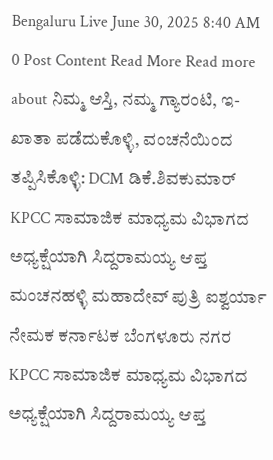Bengaluru Live June 30, 2025 8:40 AM 0 Post Content Read More Read more about ನಿಮ್ಮ ಆಸ್ತಿ, ನಮ್ಮ ಗ್ಯಾರಂಟಿ, ಇ-ಖಾತಾ ಪಡೆದುಕೊಳ್ಳಿ, ವಂಚನೆಯಿಂದ ತಪ್ಪಿಸಿಕೊಳ್ಳಿ: DCM ಡಿಕೆ.ಶಿವಕುಮಾರ್
KPCC ಸಾಮಾಜಿಕ ಮಾಧ್ಯಮ ವಿಭಾಗದ ಅಧ್ಯಕ್ಷೆಯಾಗಿ ಸಿದ್ದರಾಮಯ್ಯ ಆಪ್ತ ಮಂಚನಹಳ್ಳಿ ಮಹಾದೇವ್ ಪುತ್ರಿ ಐಶ್ವರ್ಯಾ ನೇಮಕ ಕರ್ನಾಟಕ ಬೆಂಗಳೂರು ನಗರ KPCC ಸಾಮಾಜಿಕ ಮಾಧ್ಯಮ ವಿಭಾಗದ ಅಧ್ಯಕ್ಷೆಯಾಗಿ ಸಿದ್ದರಾಮಯ್ಯ ಆಪ್ತ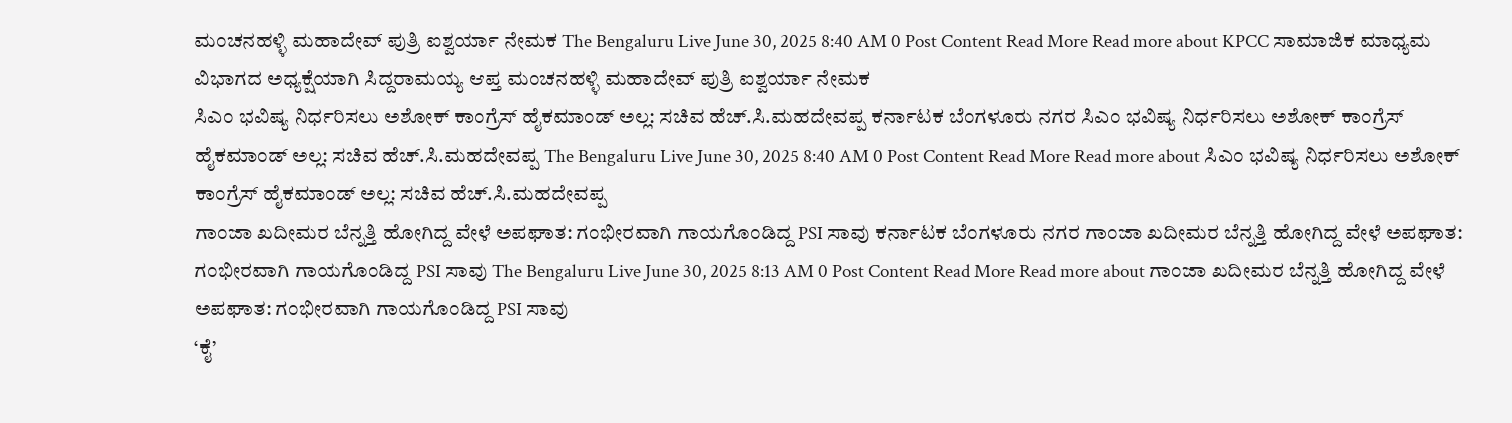ಮಂಚನಹಳ್ಳಿ ಮಹಾದೇವ್ ಪುತ್ರಿ ಐಶ್ವರ್ಯಾ ನೇಮಕ The Bengaluru Live June 30, 2025 8:40 AM 0 Post Content Read More Read more about KPCC ಸಾಮಾಜಿಕ ಮಾಧ್ಯಮ ವಿಭಾಗದ ಅಧ್ಯಕ್ಷೆಯಾಗಿ ಸಿದ್ದರಾಮಯ್ಯ ಆಪ್ತ ಮಂಚನಹಳ್ಳಿ ಮಹಾದೇವ್ ಪುತ್ರಿ ಐಶ್ವರ್ಯಾ ನೇಮಕ
ಸಿಎಂ ಭವಿಷ್ಯ ನಿರ್ಧರಿಸಲು ಅಶೋಕ್ ಕಾಂಗ್ರೆಸ್ ಹೈಕಮಾಂಡ್ ಅಲ್ಲ: ಸಚಿವ ಹೆಚ್.ಸಿ.ಮಹದೇವಪ್ಪ ಕರ್ನಾಟಕ ಬೆಂಗಳೂರು ನಗರ ಸಿಎಂ ಭವಿಷ್ಯ ನಿರ್ಧರಿಸಲು ಅಶೋಕ್ ಕಾಂಗ್ರೆಸ್ ಹೈಕಮಾಂಡ್ ಅಲ್ಲ: ಸಚಿವ ಹೆಚ್.ಸಿ.ಮಹದೇವಪ್ಪ The Bengaluru Live June 30, 2025 8:40 AM 0 Post Content Read More Read more about ಸಿಎಂ ಭವಿಷ್ಯ ನಿರ್ಧರಿಸಲು ಅಶೋಕ್ ಕಾಂಗ್ರೆಸ್ ಹೈಕಮಾಂಡ್ ಅಲ್ಲ: ಸಚಿವ ಹೆಚ್.ಸಿ.ಮಹದೇವಪ್ಪ
ಗಾಂಜಾ ಖದೀಮರ ಬೆನ್ನತ್ತಿ ಹೋಗಿದ್ದ ವೇಳೆ ಅಪಘಾತ: ಗಂಭೀರವಾಗಿ ಗಾಯಗೊಂಡಿದ್ದ PSI ಸಾವು ಕರ್ನಾಟಕ ಬೆಂಗಳೂರು ನಗರ ಗಾಂಜಾ ಖದೀಮರ ಬೆನ್ನತ್ತಿ ಹೋಗಿದ್ದ ವೇಳೆ ಅಪಘಾತ: ಗಂಭೀರವಾಗಿ ಗಾಯಗೊಂಡಿದ್ದ PSI ಸಾವು The Bengaluru Live June 30, 2025 8:13 AM 0 Post Content Read More Read more about ಗಾಂಜಾ ಖದೀಮರ ಬೆನ್ನತ್ತಿ ಹೋಗಿದ್ದ ವೇಳೆ ಅಪಘಾತ: ಗಂಭೀರವಾಗಿ ಗಾಯಗೊಂಡಿದ್ದ PSI ಸಾವು
‘ಕೈ’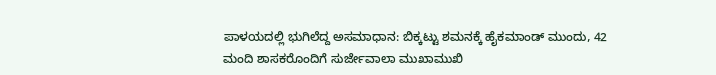ಪಾಳಯದಲ್ಲಿ ಭುಗಿಲೆದ್ದ ಅಸಮಾಧಾನ: ಬಿಕ್ಕಟ್ಟು ಶಮನಕ್ಕೆ ಹೈಕಮಾಂಡ್ ಮುಂದು, 42 ಮಂದಿ ಶಾಸಕರೊಂದಿಗೆ ಸುರ್ಜೇವಾಲಾ ಮುಖಾಮುಖಿ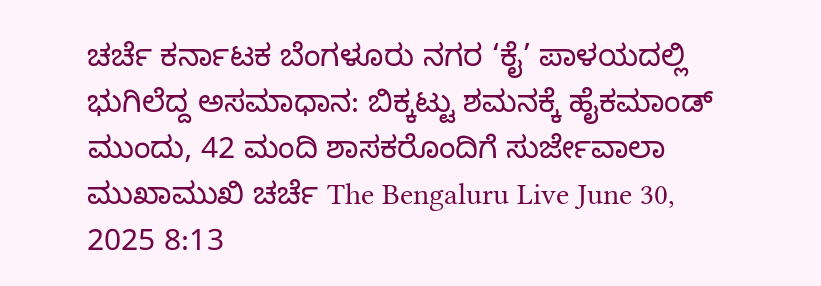ಚರ್ಚೆ ಕರ್ನಾಟಕ ಬೆಂಗಳೂರು ನಗರ ‘ಕೈ’ ಪಾಳಯದಲ್ಲಿ ಭುಗಿಲೆದ್ದ ಅಸಮಾಧಾನ: ಬಿಕ್ಕಟ್ಟು ಶಮನಕ್ಕೆ ಹೈಕಮಾಂಡ್ ಮುಂದು, 42 ಮಂದಿ ಶಾಸಕರೊಂದಿಗೆ ಸುರ್ಜೇವಾಲಾ ಮುಖಾಮುಖಿ ಚರ್ಚೆ The Bengaluru Live June 30, 2025 8:13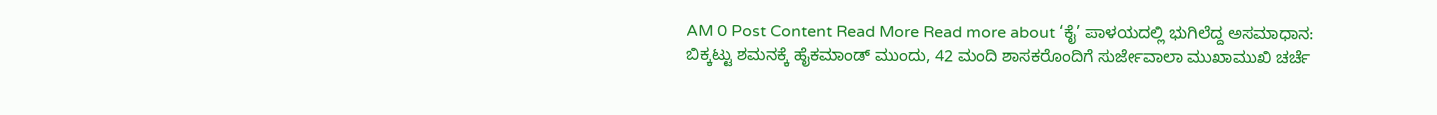AM 0 Post Content Read More Read more about ‘ಕೈ’ ಪಾಳಯದಲ್ಲಿ ಭುಗಿಲೆದ್ದ ಅಸಮಾಧಾನ: ಬಿಕ್ಕಟ್ಟು ಶಮನಕ್ಕೆ ಹೈಕಮಾಂಡ್ ಮುಂದು, 42 ಮಂದಿ ಶಾಸಕರೊಂದಿಗೆ ಸುರ್ಜೇವಾಲಾ ಮುಖಾಮುಖಿ ಚರ್ಚೆ